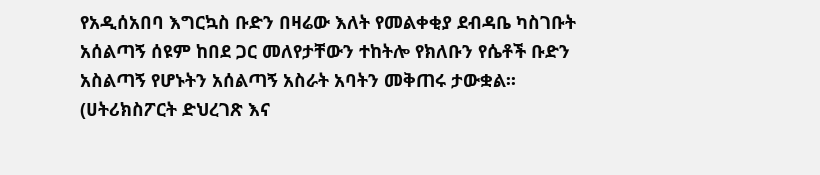የአዲሰአበባ እግርኳስ ቡድን በዛሬው እለት የመልቀቂያ ደብዳቤ ካስገቡት አሰልጣኝ ሰዩም ከበደ ጋር መለየታቸውን ተከትሎ የክለቡን የሴቶች ቡድን አስልጣኝ የሆኑትን አሰልጣኝ አስራት አባትን መቅጠሩ ታውቋል፡፡
(ሀትሪክስፖርት ድህረገጽ እና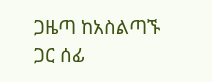ጋዜጣ ከአስልጣኙ ጋር ሰፊ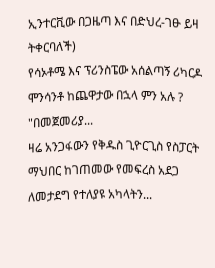ኢንተርቪው በጋዜጣ እና በድህረ-ገፁ ይዛ ትቀርባለች)
የሳኦቶሜ እና ፕሪንስፔው አሰልጣኝ ሪካርዶ ሞንሳንቶ ከጨዋታው በኋላ ምን አሉ ? "በመጀመሪያ...
ዛሬ አንጋፋውን የቅዱስ ጊዮርጊስ የስፓርት ማህበር ከገጠመው የመፍረስ አደጋ ለመታደግ የተለያዩ አካላትን...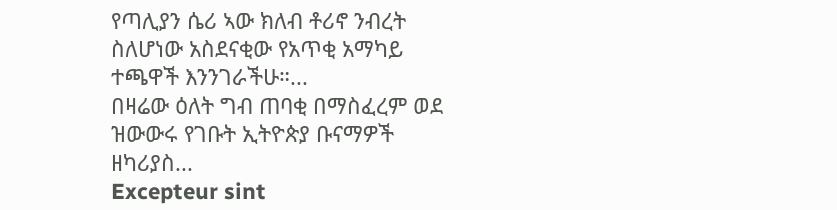የጣሊያን ሴሪ ኣው ክለብ ቶሪኖ ንብረት ስለሆነው አስደናቂው የአጥቂ አማካይ ተጫዋች እንንገራችሁ።...
በዛሬው ዕለት ግብ ጠባቂ በማስፈረም ወደ ዝውውሩ የገቡት ኢትዮጵያ ቡናማዎች ዘካሪያስ...
Excepteur sint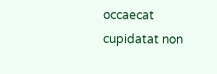occaecat cupidatat non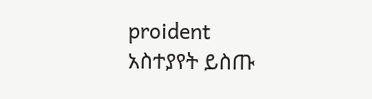proident
አስተያየት ይስጡ